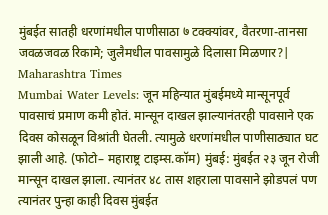मुंबईत सातही धरणांमधील पाणीसाठा ७ टक्क्यांवर, वैतरणा-तानसा जवळजवळ रिकामे; जुलैमधील पावसामुळे दिलासा मिळणार?| Maharashtra Times
Mumbai Water Levels: जून महिन्यात मुंबईमध्ये मान्सूनपूर्व पावसाचं प्रमाण कमी होतं. मान्सून दाखल झाल्यानंतरही पावसाने एक दिवस कोसळून विश्रांती घेतली. त्यामुळे धरणांमधील पाणीसाठ्यात घट झाली आहे. (फोटो– महाराष्ट्र टाइम्स.कॉम) मुंबई: मुंबईत २३ जून रोजी मान्सून दाखल झाला. त्यानंतर ४८ तास शहराला पावसाने झोडपलं पण त्यानंतर पुन्हा काही दिवस मुंबईत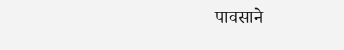पावसाने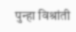पुन्हा विश्रांती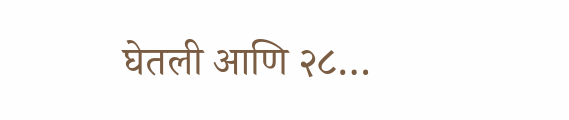घेतली आणि २८…